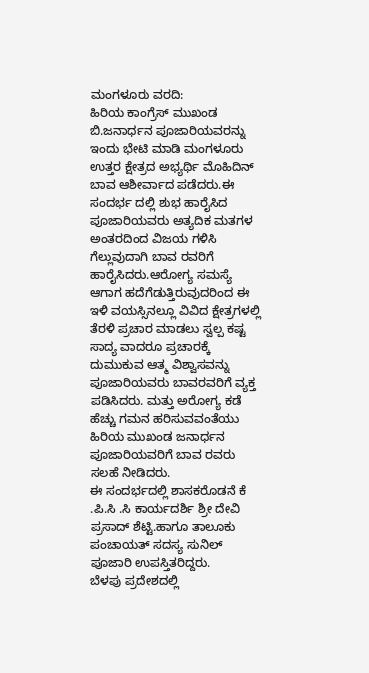ಮಂಗಳೂರು ವರದಿ:
ಹಿರಿಯ ಕಾಂಗ್ರೆಸ್ ಮುಖಂಡ ಬಿ.ಜನಾರ್ಧನ ಪೂಜಾರಿಯವರನ್ನು ಇಂದು ಭೇಟಿ ಮಾಡಿ ಮಂಗಳೂರು ಉತ್ತರ ಕ್ಷೇತ್ರದ ಅಭ್ಯರ್ಥಿ ಮೊಹಿದಿನ್ ಬಾವ ಆಶೀರ್ವಾದ ಪಡೆದರು.ಈ ಸಂದರ್ಭ ದಲ್ಲಿ ಶುಭ ಹಾರೈಸಿದ ಪೂಜಾರಿಯವರು ಅತ್ಯದಿಕ ಮತಗಳ ಅಂತರದಿಂದ ವಿಜಯ ಗಳಿಸಿ ಗೆಲ್ಲುವುದಾಗಿ ಬಾವ ರವರಿಗೆ ಹಾರೈಸಿದರು.ಆರೋಗ್ಯ ಸಮಸ್ಯೆ ಆಗಾಗ ಹದೆಗೆಡುತ್ತಿರುವುದರಿಂದ ಈ ಇಳಿ ವಯಸ್ಸಿನಲ್ಲೂ ವಿವಿದ ಕ್ಷೇತ್ರಗಳಲ್ಲಿ ತೆರಳಿ ಪ್ರಚಾರ ಮಾಡಲು ಸ್ವಲ್ಪ ಕಷ್ಟ ಸಾದ್ಯ ವಾದರೂ ಪ್ರಚಾರಕ್ಕೆ ದುಮುಕುವ ಆತ್ಮ ವಿಶ್ವಾಸವನ್ನು ಪೂಜಾರಿಯವರು ಬಾವರವರಿಗೆ ವ್ಯಕ್ತ ಪಡಿಸಿದರು. ಮತ್ತು ಅರೋಗ್ಯ ಕಡೆ ಹೆಚ್ಚು ಗಮನ ಹರಿಸುವವಂತೆಯು ಹಿರಿಯ ಮುಖಂಡ ಜನಾರ್ಧನ ಪೂಜಾರಿಯವರಿಗೆ ಬಾವ ರವರು ಸಲಹೆ ನೀಡಿದರು.
ಈ ಸಂದರ್ಭದಲ್ಲಿ ಶಾಸಕರೊಡನೆ ಕೆ .ಪಿ.ಸಿ .ಸಿ ಕಾರ್ಯದರ್ಶಿ ಶ್ರೀ ದೇವಿ ಪ್ರಸಾದ್ ಶೆಟ್ಟಿ.ಹಾಗೂ ತಾಲೂಕು ಪಂಚಾಯತ್ ಸದಸ್ಯ ಸುನಿಲ್ ಪೂಜಾರಿ ಉಪಸ್ತಿತರಿದ್ದರು.
ಬೆಳಪು ಪ್ರದೇಶದಲ್ಲಿ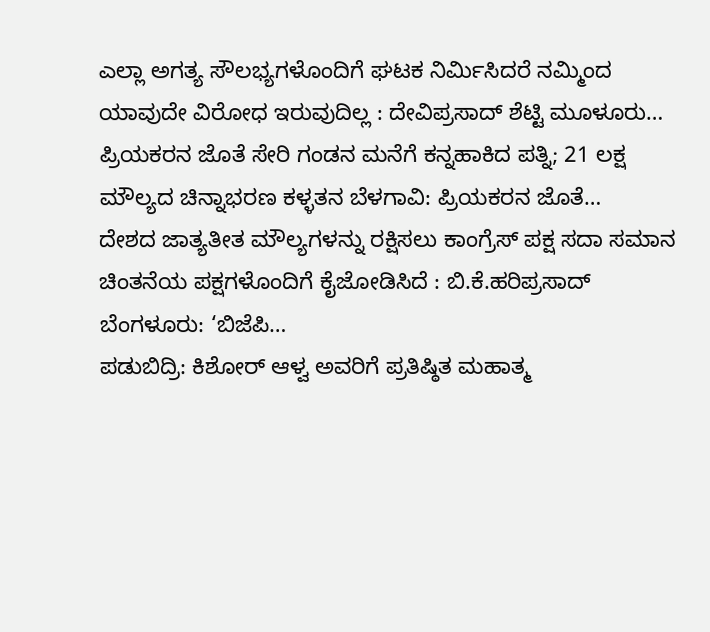ಎಲ್ಲಾ ಅಗತ್ಯ ಸೌಲಭ್ಯಗಳೊಂದಿಗೆ ಘಟಕ ನಿರ್ಮಿಸಿದರೆ ನಮ್ಮಿಂದ ಯಾವುದೇ ವಿರೋಧ ಇರುವುದಿಲ್ಲ : ದೇವಿಪ್ರಸಾದ್ ಶೆಟ್ಟಿ ಮೂಳೂರು…
ಪ್ರಿಯಕರನ ಜೊತೆ ಸೇರಿ ಗಂಡನ ಮನೆಗೆ ಕನ್ನಹಾಕಿದ ಪತ್ನಿ; 21 ಲಕ್ಷ ಮೌಲ್ಯದ ಚಿನ್ನಾಭರಣ ಕಳ್ಳತನ ಬೆಳಗಾವಿ: ಪ್ರಿಯಕರನ ಜೊತೆ…
ದೇಶದ ಜಾತ್ಯತೀತ ಮೌಲ್ಯಗಳನ್ನು ರಕ್ಷಿಸಲು ಕಾಂಗ್ರೆಸ್ ಪಕ್ಷ ಸದಾ ಸಮಾನ ಚಿಂತನೆಯ ಪಕ್ಷಗಳೊಂದಿಗೆ ಕೈಜೋಡಿಸಿದೆ : ಬಿ.ಕೆ.ಹರಿಪ್ರಸಾದ್ ಬೆಂಗಳೂರು: ‘ಬಿಜೆಪಿ…
ಪಡುಬಿದ್ರಿ: ಕಿಶೋರ್ ಆಳ್ವ ಅವರಿಗೆ ಪ್ರತಿಷ್ಠಿತ ಮಹಾತ್ಮ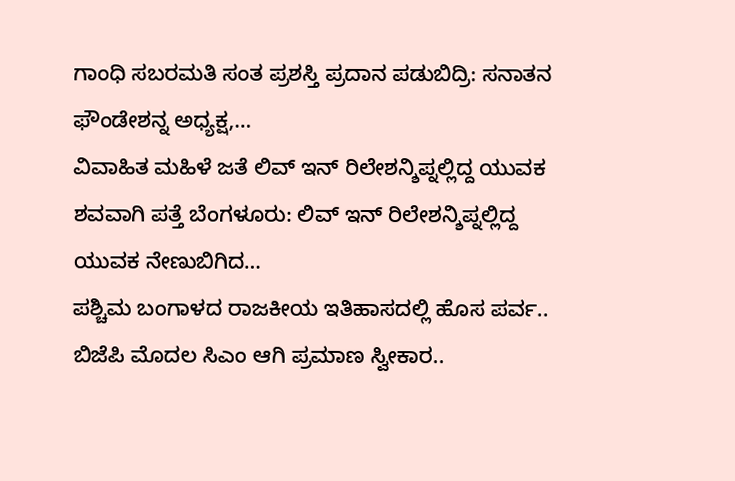ಗಾಂಧಿ ಸಬರಮತಿ ಸಂತ ಪ್ರಶಸ್ತಿ ಪ್ರದಾನ ಪಡುಬಿದ್ರಿ: ಸನಾತನ ಫೌಂಡೇಶನ್ನ ಅಧ್ಯಕ್ಷ,…
ವಿವಾಹಿತ ಮಹಿಳೆ ಜತೆ ಲಿವ್ ಇನ್ ರಿಲೇಶನ್ಶಿಪ್ನಲ್ಲಿದ್ದ ಯುವಕ ಶವವಾಗಿ ಪತ್ತೆ ಬೆಂಗಳೂರು: ಲಿವ್ ಇನ್ ರಿಲೇಶನ್ಶಿಪ್ನಲ್ಲಿದ್ದ ಯುವಕ ನೇಣುಬಿಗಿದ…
ಪಶ್ಚಿಮ ಬಂಗಾಳದ ರಾಜಕೀಯ ಇತಿಹಾಸದಲ್ಲಿ ಹೊಸ ಪರ್ವ.. ಬಿಜೆಪಿ ಮೊದಲ ಸಿಎಂ ಆಗಿ ಪ್ರಮಾಣ ಸ್ವೀಕಾರ..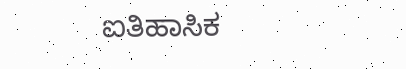ಐತಿಹಾಸಿಕ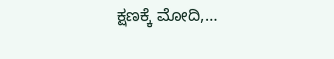ಕ್ಷಣಕ್ಕೆ ಮೋದಿ,…